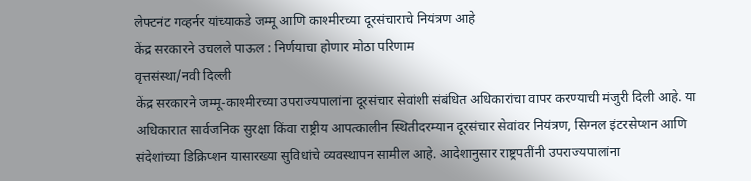लेफ्टनंट गव्हर्नर यांच्याकडे जम्मू आणि काश्मीरच्या दूरसंचाराचे नियंत्रण आहे
केंद्र सरकारने उचलले पाऊल : निर्णयाचा होणार मोठा परिणाम
वृत्तसंस्था/नवी दिल्ली
केंद्र सरकारने जम्मू-काश्मीरच्या उपराज्यपालांना दूरसंचार सेवांशी संबंधित अधिकारांचा वापर करण्याची मंजुरी दिली आहे. या अधिकारात सार्वजनिक सुरक्षा किंवा राष्ट्रीय आपत्कालीन स्थितीदरम्यान दूरसंचार सेवांवर नियंत्रण, सिग्नल इंटरसेप्शन आणि संदेशांच्या डिक्रिप्शन यासारख्या सुविधांचे व्यवस्थापन सामील आहे. आदेशानुसार राष्ट्रपतींनी उपराज्यपालांना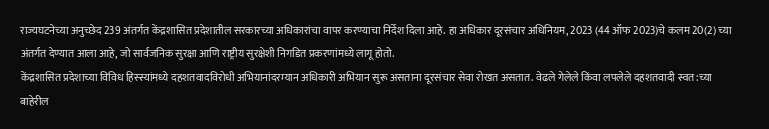राज्यघटनेच्या अनुच्छेद 239 अंतर्गत केंद्रशासित प्रदेशातील सरकारच्या अधिकारांचा वापर करण्याचा निर्देश दिला आहे. हा अधिकार दूरसंचार अधिनियम, 2023 (44 ऑफ 2023)चे कलम 20(2) च्या अंतर्गत देण्यात आला आहे, जो सार्वजनिक सुरक्षा आणि राष्ट्रीय सुरक्षेशी निगडित प्रकरणांमध्ये लागू होतो.
केंद्रशासित प्रदेशाच्या विविध हिस्स्यांमध्ये दहशतवादविरोधी अभियानांदरम्यान अधिकारी अभियान सुरू असताना दूरसंचार सेवा रोखत असतात. वेढले गेलेले किंवा लपलेले दहशतवादी स्वत:च्या बाहेरील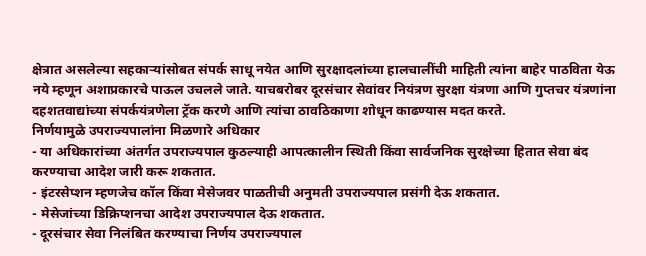क्षेत्रात असलेल्या सहकाऱ्यांसोबत संपर्क साधू नयेत आणि सुरक्षादलांच्या हालचालींची माहिती त्यांना बाहेर पाठविता येऊ नये म्हणून अशाप्रकारचे पाऊल उचलले जाते. याचबरोबर दूरसंचार सेवांवर नियंत्रण सुरक्षा यंत्रणा आणि गुप्तचर यंत्रणांना दहशतवाद्यांच्या संपर्कयंत्रणेला ट्रॅक करणे आणि त्यांचा ठावठिकाणा शोधून काढण्यास मदत करते.
निर्णयामुळे उपराज्यपालांना मिळणारे अधिकार
- या अधिकारांच्या अंतर्गत उपराज्यपाल कुठल्याही आपत्कालीन स्थिती किंवा सार्वजनिक सुरक्षेच्या हितात सेवा बंद करण्याचा आदेश जारी करू शकतात.
- इंटरसेप्शन म्हणजेच कॉल किंवा मेसेजवर पाळतीची अनुमती उपराज्यपाल प्रसंगी देऊ शकतात.
- मेसेजांच्या डिक्रिप्शनचा आदेश उपराज्यपाल देऊ शकतात.
- दूरसंचार सेवा निलंबित करण्याचा निर्णय उपराज्यपाल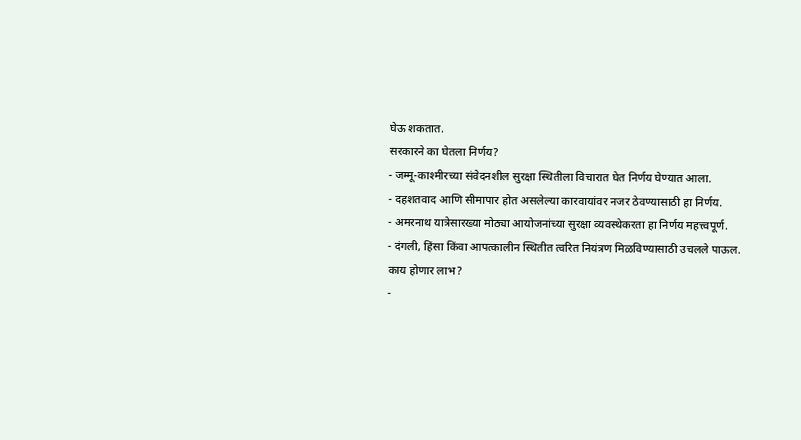घेऊ शकतात.
सरकारने का घेतला निर्णय?
- जम्मू-काश्मीरच्या संवेदनशील सुरक्षा स्थितीला विचारात घेत निर्णय घेण्यात आला.
- दहशतवाद आणि सीमापार होत असलेल्या कारवायांवर नजर ठेवण्यासाठी हा निर्णय.
- अमरनाथ यात्रेसारख्या मोठ्या आयोजनांच्या सुरक्षा व्यवस्थेकरता हा निर्णय महत्त्वपूर्ण.
- दंगली, हिंसा किंवा आपत्कालीन स्थितीत त्वरित नियंत्रण मिळविण्यासाठी उचलले पाऊल.
काय होणार लाभ?
-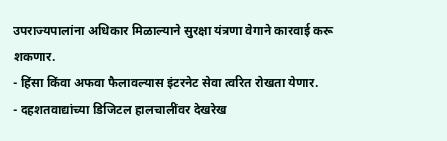उपराज्यपालांना अधिकार मिळाल्याने सुरक्षा यंत्रणा वेगाने कारवाई करू शकणार.
- हिंसा किंवा अफवा फैलावल्यास इंटरनेट सेवा त्वरित रोखता येणार.
- दहशतवाद्यांच्या डिजिटल हालचालींवर देखरेख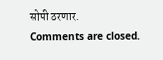सोपी ठरणार.
Comments are closed.